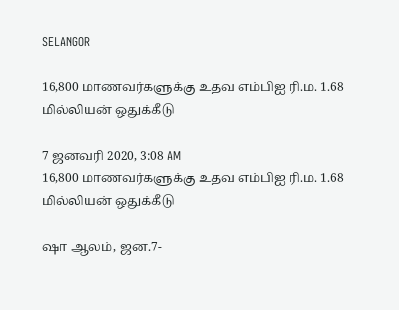SELANGOR

16,800 மாணவர்களுக்கு உதவ எம்பிஐ ரி.ம. 1.68 மில்லியன் ஒதுக்கீடு

7 ஜனவரி 2020, 3:08 AM
16,800 மாணவர்களுக்கு உதவ எம்பிஐ ரி.ம. 1.68 மில்லியன் ஒதுக்கீடு

ஷா ஆலம், ஜன.7-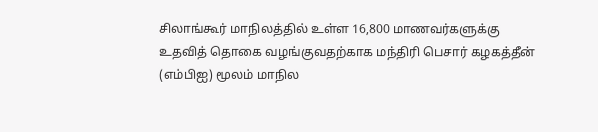சிலாங்கூர் மாநிலத்தில் உள்ள 16,800 மாணவர்களுக்கு உதவித் தொகை வழங்குவதற்காக மந்திரி பெசார் கழகத்தீன் (எம்பிஐ) மூலம் மாநில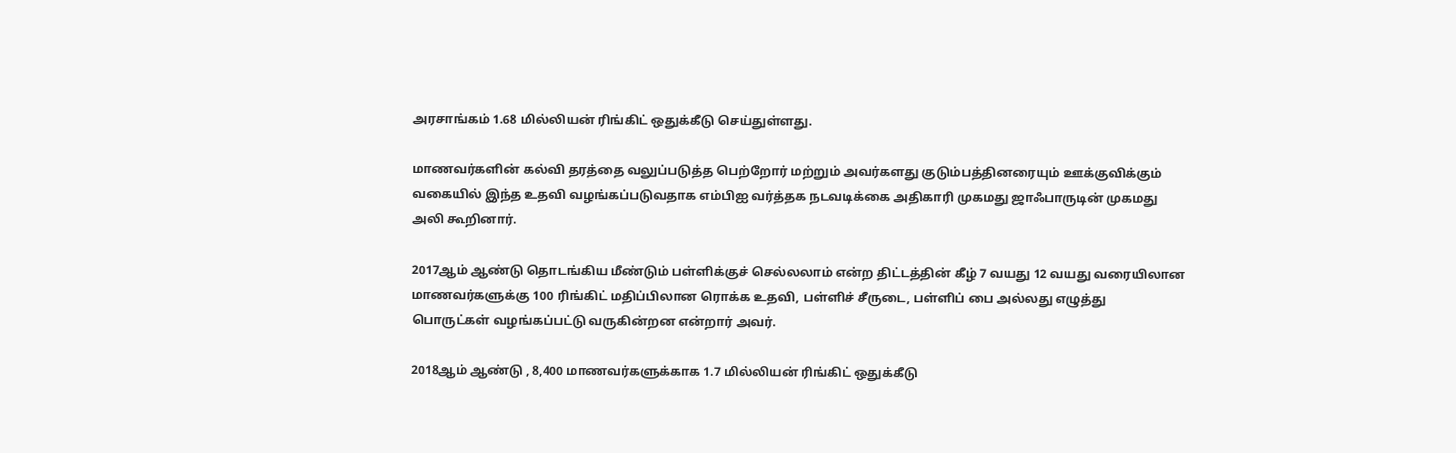அரசாங்கம் 1.68 மில்லியன் ரிங்கிட் ஒதுக்கீடு செய்துள்ளது.

மாணவர்களின் கல்வி தரத்தை வலுப்படுத்த பெற்றோர் மற்றும் அவர்களது குடும்பத்தினரையும் ஊக்குவிக்கும் வகையில் இந்த உதவி வழங்கப்படுவதாக எம்பிஐ வர்த்தக நடவடிக்கை அதிகாரி முகமது ஜாஃபாருடின் முகமது அலி கூறினார்.

2017ஆம் ஆண்டு தொடங்கிய மீண்டும் பள்ளிக்குச் செல்லலாம் என்ற திட்டத்தின் கீழ் 7 வயது 12 வயது வரையிலான மாணவர்களுக்கு 100 ரிங்கிட் மதிப்பிலான ரொக்க உதவி, பள்ளிச் சீருடை, பள்ளிப் பை அல்லது எழுத்து பொருட்கள் வழங்கப்பட்டு வருகின்றன என்றார் அவர்.

2018ஆம் ஆண்டு , 8,400 மாணவர்களுக்காக 1.7 மில்லியன் ரிங்கிட் ஒதுக்கீடு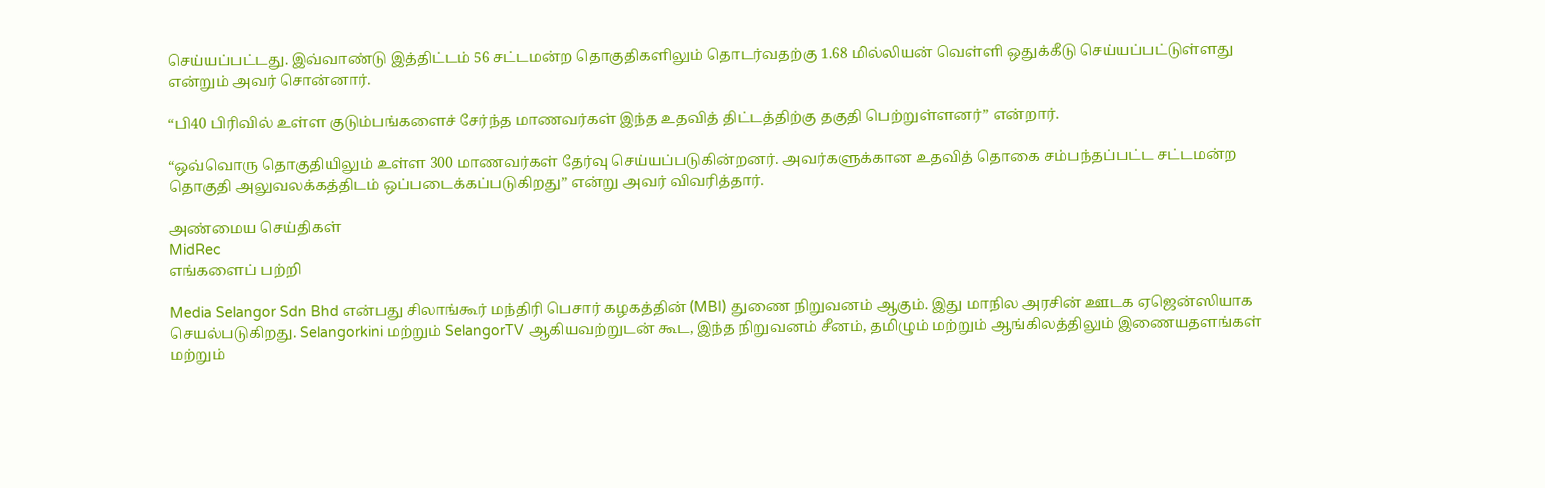செய்யப்பட்டது. இவ்வாண்டு இத்திட்டம் 56 சட்டமன்ற தொகுதிகளிலும் தொடர்வதற்கு 1.68 மில்லியன் வெள்ளி ஒதுக்கீடு செய்யப்பட்டுள்ளது என்றும் அவர் சொன்னார்.

“பி40 பிரிவில் உள்ள குடும்பங்களைச் சேர்ந்த மாணவர்கள் இந்த உதவித் திட்டத்திற்கு தகுதி பெற்றுள்ளனர்” என்றார்.

“ஒவ்வொரு தொகுதியிலும் உள்ள 300 மாணவர்கள் தேர்வு செய்யப்படுகின்றனர். அவர்களுக்கான உதவித் தொகை சம்பந்தப்பட்ட சட்டமன்ற தொகுதி அலுவலக்கத்திடம் ஒப்படைக்கப்படுகிறது” என்று அவர் விவரித்தார்.

அண்மைய செய்திகள்
MidRec
எங்களைப் பற்றி

Media Selangor Sdn Bhd என்பது சிலாங்கூர் மந்திரி பெசார் கழகத்தின் (MBI) துணை நிறுவனம் ஆகும். இது மாநில அரசின் ஊடக ஏஜென்ஸியாக செயல்படுகிறது. Selangorkini மற்றும் SelangorTV ஆகியவற்றுடன் கூட, இந்த நிறுவனம் சீனம், தமிழும் மற்றும் ஆங்கிலத்திலும் இணையதளங்கள் மற்றும்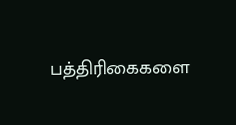பத்திரிகைகளை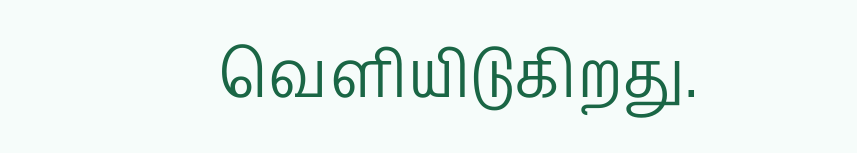வெளியிடுகிறது.